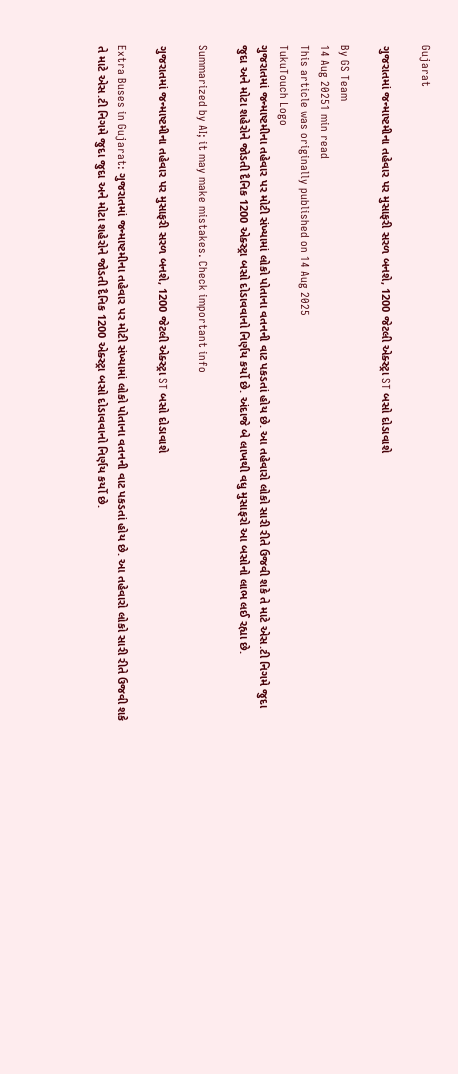Gujarat

ગુજરાતમાં જન્માષ્ટમીના તહેવાર પર મુસાફરી સરળ બનશે, 1200 જેટલી એક્સ્ટ્રા ST બસો દોડાવાશે

By GS Team
14 Aug 20251 min read
This article was originally published on 14 Aug 2025
TukuTouch Logo
ગુજરાતમાં જન્માષ્ટમીના તહેવાર પર મોટી સંખ્યામાં લોકો પોતાના વતનની વાટ પકડતાં હોય છે. આ તહેવારો લોકો સારી રીતે ઉજવી શકે તે માટે એસ.ટી નિગમે જુદા જુદા અને મોટા શહેરોને જોડતી દૈનિક 1200 એક્સ્ટ્રા બસો દોડાવવાનો નિર્ણય કર્યો છે. અંદાજે બે લાખથી વધુ મુસાફરો આ બસોનો લાભ લઈ રહ્યા છે.

Summarized by AI; it may make mistakes. Check important info

ગુજરાતમાં જન્માષ્ટમીના તહેવાર પર મુસાફરી સરળ બનશે, 1200 જેટલી એક્સ્ટ્રા ST બસો દોડાવાશે

Extra Buses in Gujarat: ગુજરાતમાં જન્માષ્ટમીના તહેવાર પર મોટી સંખ્યામાં લોકો પોતાના વતનની વાટ પકડતાં હોય છે. આ તહેવારો લોકો સારી રીતે ઉજવી શકે તે માટે એસ.ટી નિગમે જુદા જુદા અને મોટા શહેરોને જોડતી દૈનિક 1200 એક્સ્ટ્રા બસો દોડાવવાનો નિર્ણય કર્યો છે.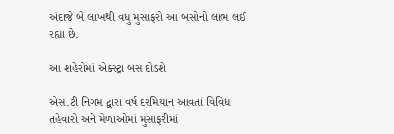અંદાજે બે લાખથી વધુ મુસાફરો આ બસોનો લાભ લઈ રહ્યા છે.

આ શહેરોમાં એક્સ્ટ્રા બસ દોડશે

એસ.ટી નિગમ દ્વારા વર્ષ દરમિયાન આવતાં વિવિધ તહેવારો અને મેળાઓમાં મુસાફરીમાં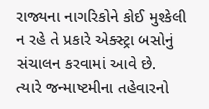રાજ્યના નાગરિકોને કોઈ મુશ્કેલી ન રહે તે પ્રકારે એક્સ્ટ્રા બસોનું સંચાલન કરવામાં આવે છે. ત્યારે જન્માષ્ટમીના તહેવારનો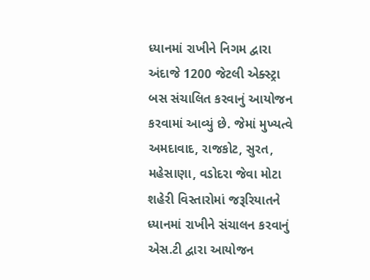ધ્યાનમાં રાખીને નિગમ દ્વારા અંદાજે 1200 જેટલી એક્સ્ટ્રા બસ સંચાલિત કરવાનું આયોજન કરવામાં આવ્યું છે. જેમાં મુખ્યત્વે અમદાવાદ, રાજકોટ, સુરત, મહેસાણા, વડોદરા જેવા મોટા શહેરી વિસ્તારોમાં જરૂરિયાતને ધ્યાનમાં રાખીને સંચાલન કરવાનું એસ.ટી દ્વારા આયોજન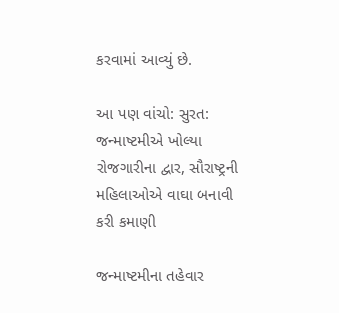કરવામાં આવ્યું છે.

આ પણ વાંચો: સુરત: જન્માષ્ટમીએ ખોલ્યા રોજગારીના દ્વાર, સૌરાષ્ટ્રની મહિલાઓએ વાઘા બનાવી કરી કમાણી

જન્માષ્ટમીના તહેવાર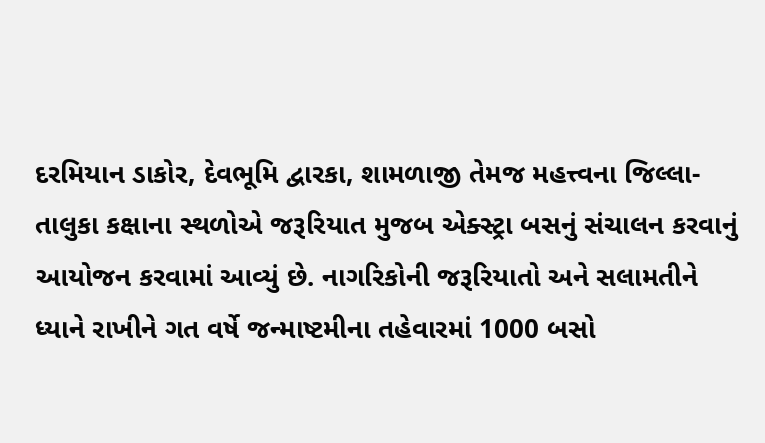દરમિયાન ડાકોર, દેવભૂમિ દ્વારકા, શામળાજી તેમજ મહત્ત્વના જિલ્લા-તાલુકા કક્ષાના સ્થળોએ જરૂરિયાત મુજબ એક્સ્ટ્રા બસનું સંચાલન કરવાનું આયોજન કરવામાં આવ્યું છે. નાગરિકોની જરૂરિયાતો અને સલામતીને ધ્યાને રાખીને ગત વર્ષે જન્માષ્ટમીના તહેવારમાં 1000 બસો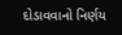દોડાવવાનો નિર્ણય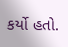કર્યો હતો.